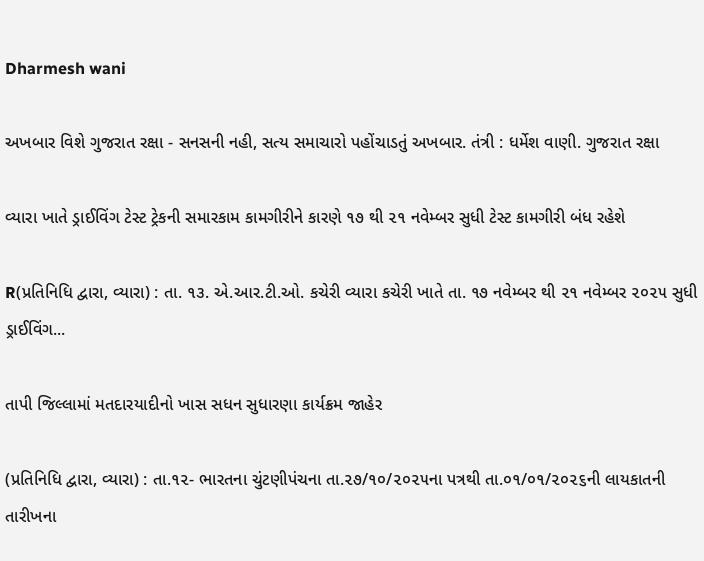Dharmesh wani

અખબાર વિશે ગુજરાત રક્ષા - સનસની નહી, સત્ય સમાચારો પહોંચાડતું અખબાર. તંત્રી : ધર્મેશ વાણી. ગુજરાત રક્ષા

વ્યારા ખાતે ડ્રાઈવિંગ ટેસ્ટ ટ્રેકની સમારકામ કામગીરીને કારણે ૧૭ થી ૨૧ નવેમ્બર સુધી ટેસ્ટ કામગીરી બંધ રહેશે

R(પ્રતિનિધિ દ્વારા, વ્યારા) : તા. ૧૩. એ.આર.ટી.ઓ. કચેરી વ્યારા કચેરી ખાતે તા. ૧૭ નવેમ્બર થી ૨૧ નવેમ્બર ૨૦૨૫ સુધી ડ્રાઈવિંગ...

તાપી જિલ્લામાં મતદારયાદીનો ખાસ સધન સુધારણા કાર્યક્રમ જાહેર

(પ્રતિનિધિ દ્વારા, વ્યારા) : તા.૧૨- ભારતના ચુંટણીપંચના તા.૨૭/૧૦/૨૦૨૫ના પત્રથી તા.૦૧/૦૧/૨૦૨૬ની લાયકાતની તારીખના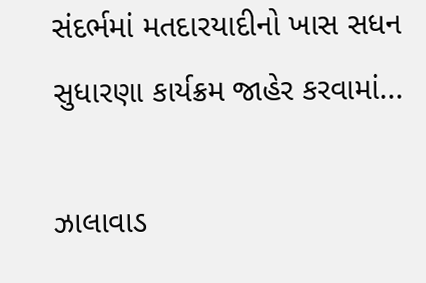સંદર્ભમાં મતદારયાદીનો ખાસ સધન સુધારણા કાર્યક્રમ જાહેર કરવામાં...

ઝાલાવાડ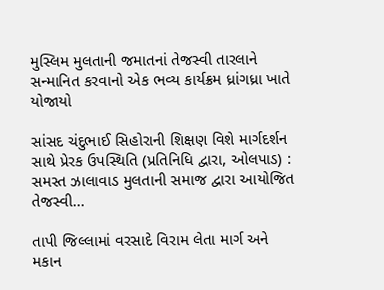મુસ્લિમ મુલતાની જમાતનાં તેજસ્વી તારલાને સન્માનિત કરવાનો એક ભવ્ય કાર્યક્રમ ધ્રાંગધ્રા ખાતે યોજાયો

સાંસદ ચંદુભાઈ સિહોરાની શિક્ષણ વિશે માર્ગદર્શન સાથે પ્રેરક ઉપસ્થિતિ (પ્રતિનિધિ દ્વારા, ઓલપાડ) :  સમસ્ત ઝાલાવાડ મુલતાની સમાજ દ્વારા આયોજિત તેજસ્વી...

તાપી જિલ્લામાં વરસાદે વિરામ લેતા માર્ગ અને મકાન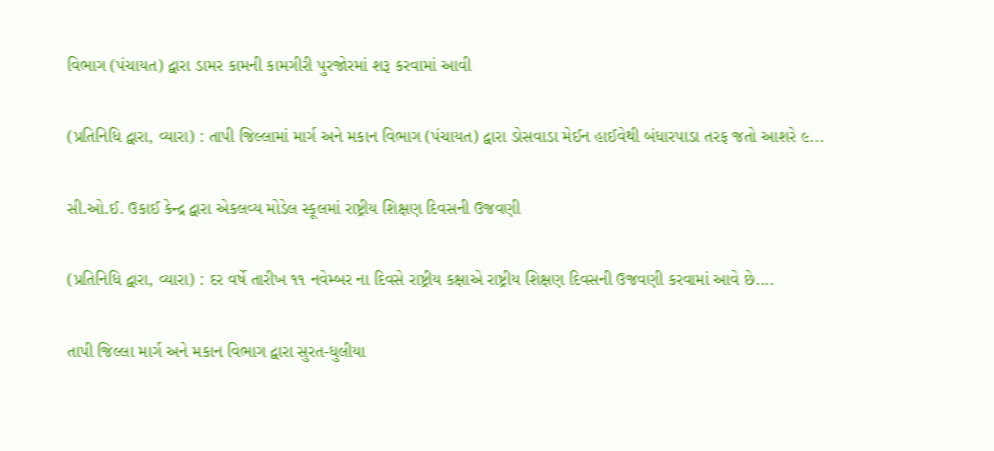વિભાગ (પંચાયત) દ્વારા ડામર કામની કામગીરી પુરજોરમાં શરૂ કરવામાં આવી

(પ્રતિનિધિ દ્વારા, વ્યારા) : તાપી જિલ્લામાં માર્ગ અને મકાન વિભાગ (પંચાયત) દ્વારા ડોસવાડા મેઈન હાઈવેથી બંધારપાડા તરફ જતો આશરે ૯...

સી.ઓ.ઈ. ઉકાઈ કેન્દ્ર દ્વારા એકલવ્ય મોડેલ સ્કૂલમાં રાષ્ટ્રીય શિક્ષણ દિવસની ઉજવણી

(પ્રતિનિધિ દ્વારા, વ્યારા) : દર વર્ષે તારીખ ૧૧ નવેમ્બર ના દિવસે રાષ્ટ્રીય કક્ષાએ રાષ્ટ્રીય શિક્ષણ દિવસની ઉજવણી કરવામાં આવે છે....

તાપી જિલ્લા માર્ગ અને મકાન વિભાગ દ્વારા સુરત-ધુલીયા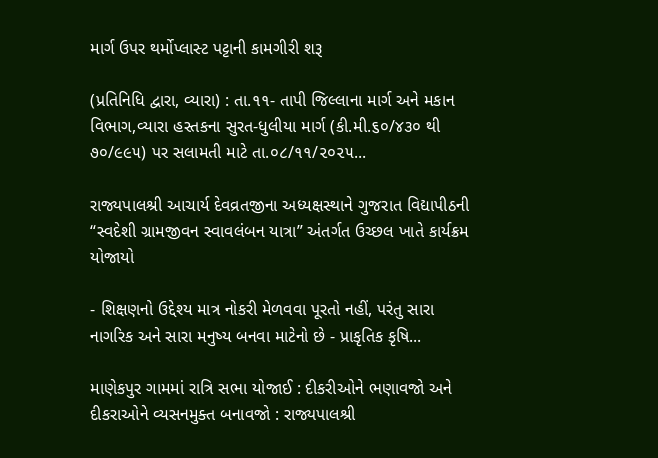માર્ગ ઉપર થર્મોપ્લાસ્ટ પટ્ટાની કામગીરી શરૂ

(પ્રતિનિધિ દ્વારા, વ્યારા) : તા.૧૧- તાપી જિલ્લાના માર્ગ અને મકાન વિભાગ,વ્યારા હસ્તકના સુરત-ધુલીયા માર્ગ (કી.મી.૬૦/૪૩૦ થી ૭૦/૯૯૫) પર સલામતી માટે તા.૦૮/૧૧/૨૦૨૫...

રાજ્યપાલશ્રી આચાર્ય દેવવ્રતજીના અધ્યક્ષસ્થાને ગુજરાત વિદ્યાપીઠની “સ્વદેશી ગ્રામજીવન સ્વાવલંબન યાત્રા” અંતર્ગત ઉચ્છલ ખાતે કાર્યક્રમ યોજાયો

- શિક્ષણનો ઉદ્દેશ્ય માત્ર નોકરી મેળવવા પૂરતો નહીં, પરંતુ સારા નાગરિક અને સારા મનુષ્ય બનવા માટેનો છે - પ્રાકૃતિક કૃષિ...

માણેકપુર ગામમાં રાત્રિ સભા યોજાઈ : દીકરીઓને ભણાવજો અને દીકરાઓને વ્યસનમુક્ત બનાવજો : રાજ્યપાલશ્રી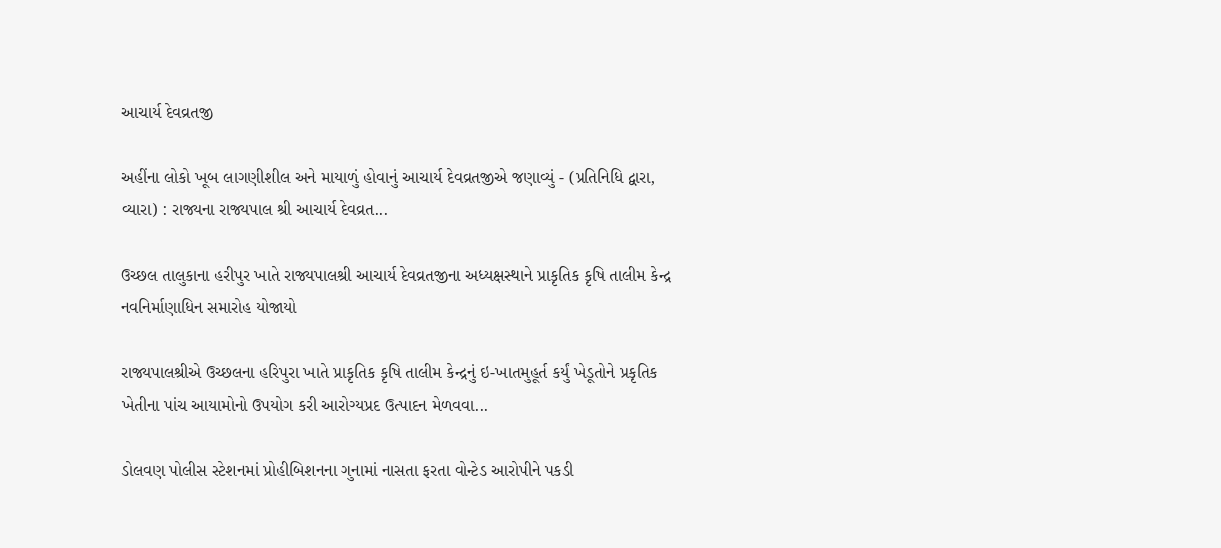આચાર્ય દેવવ્રતજી

અહીંના લોકો ખૂબ લાગણીશીલ અને માયાળું હોવાનું આચાર્ય દેવવ્રતજીએ જણાવ્યું - (પ્રતિનિધિ દ્વારા, વ્યારા) : રાજ્યના રાજ્યપાલ શ્રી આચાર્ય દેવવ્રત...

ઉચ્છલ તાલુકાના હરીપુર ખાતે રાજ્યપાલશ્રી આચાર્ય દેવવ્રતજીના અધ્યક્ષસ્થાને પ્રાકૃતિક કૃષિ તાલીમ કેન્દ્ર નવનિર્માણાધિન સમારોહ યોજાયો

રાજ્યપાલશ્રીએ ઉચ્છલના હરિપુરા ખાતે પ્રાકૃતિક કૃષિ તાલીમ કેન્દ્રનું ઇ-ખાતમુહૂર્ત કર્યું ખેડૂતોને પ્રકૃતિક ખેતીના પાંચ આયામોનો ઉપયોગ કરી આરોગ્યપ્રદ ઉત્પાદન મેળવવા...

ડોલવણ પોલીસ સ્ટેશનમાં પ્રોહીબિશનના ગુનામાં નાસતા ફરતા વોન્ટેડ આરોપીને પકડી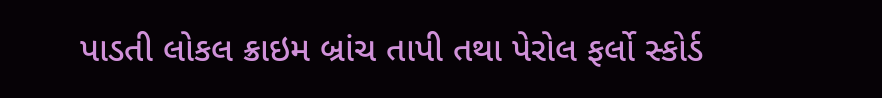પાડતી લોકલ ક્રાઇમ બ્રાંચ તાપી તથા પેરોલ ફર્લો સ્કોર્ડ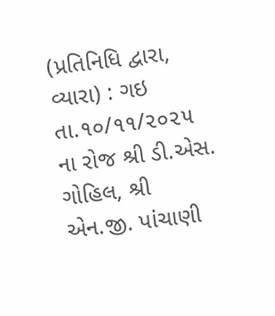(પ્રતિનિધિ દ્વારા, વ્યારા) : ગઇ તા.૧૦/૧૧/૨૦૨૫ ના રોજ શ્રી ડી.એસ. ગોહિલ, શ્રી એન.જી. પાંચાણી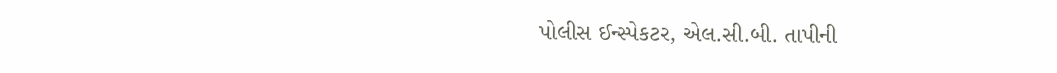પોલીસ ઈન્સ્પેકટર, એલ.સી.બી. તાપીની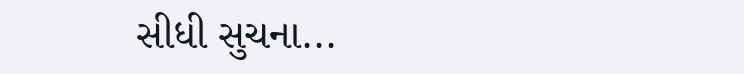સીધી સુચના...